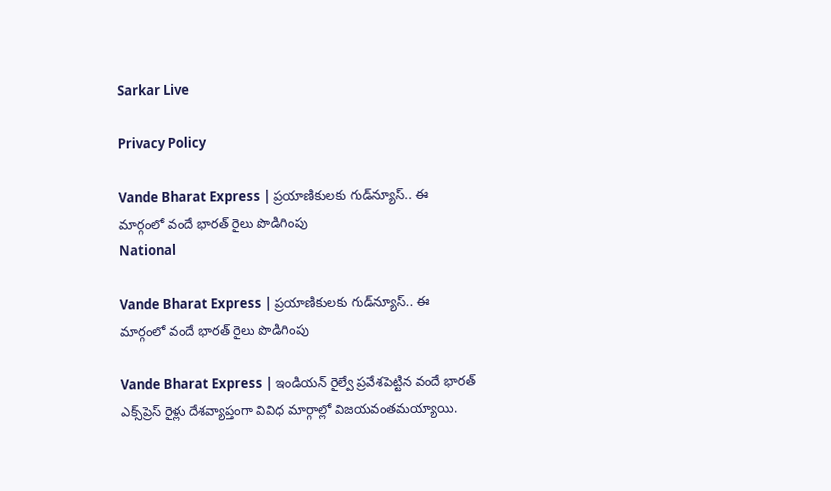Sarkar Live

Privacy Policy

Vande Bharat Express | ప్రయాణికుల‌కు గుడ్‌న్యూస్‌.. ఈ మార్గంలో వందే భార‌త్ రైలు పొడిగింపు
National

Vande Bharat Express | ప్రయాణికుల‌కు గుడ్‌న్యూస్‌.. ఈ మార్గంలో వందే భార‌త్ రైలు పొడిగింపు

Vande Bharat Express | ఇండియన్ రైల్వే ప్రవేశ‌పెట్టిన వందే భార‌త్ ఎక్స్‌ప్రెస్ రైళ్లు దేశ‌వ్యాప్తంగా వివిధ మార్గాల్లో విజయవంతమయ్యాయి.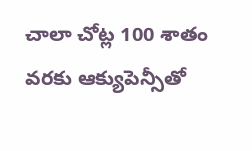చాలా చోట్ల 100 శాతం వరకు ఆక్యుపెన్సీతో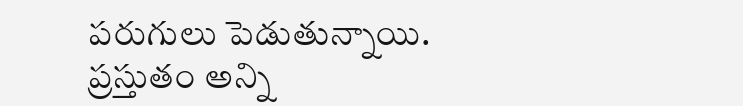పరుగులు పెడుతున్నాయి. ప్రస్తుతం అన్ని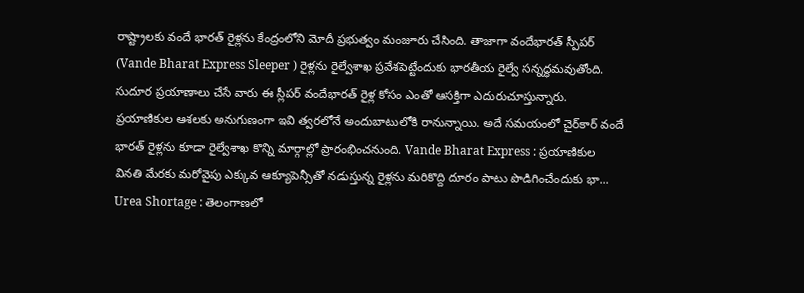రాష్ట్రాల‌కు వందే భార‌త్ రైళ్లను కేంద్రంలోని మోదీ ప్రభుత్వం మంజూరు చేసింది. తాజాగా వందేభారత్ స్పీప‌ర్ (Vande Bharat Express Sleeper ) రైళ్లను రైల్వేశాఖ ప్రవేశ‌పెట్టేందుకు భారతీయ రైల్వే సన్నద్ధమవుతోంది. సుదూర ప్రయాణాలు చేసే వారు ఈ స్లీపర్ వందేభారత్ రైళ్ల కోసం ఎంతో ఆస‌క్తిగా ఎదురుచూస్తున్నారు. ప్రయాణికుల ఆశలకు అనుగుణంగా ఇవి త్వరలోనే అందుబాటులోకి రానున్నాయి. అదే స‌మ‌యంలో చైర్‌కార్ వందే భార‌త్ రైళ్లను కూడా రైల్వేశాఖ కొన్ని మార్గాల్లో ప్రారంభించనుంది. Vande Bharat Express : ప్రయాణికుల వినతి మేరకు మరోవైపు ఎక్కువ ఆక్యూపెన్సీతో న‌డుస్తున్న రైళ్లను మ‌రికొద్ది దూరం పాటు పొడిగించేందుకు భా...
Urea Shortage : తెలంగాణలో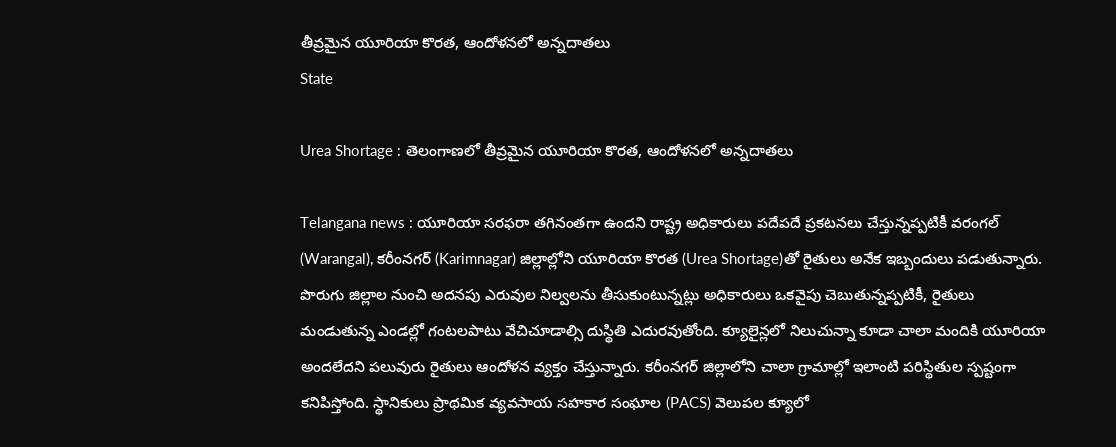తీవ్రమైన యూరియా కొరత, ఆందోళనలో అన్నదాతలు
State

Urea Shortage : తెలంగాణలో తీవ్రమైన యూరియా కొరత, ఆందోళనలో అన్నదాతలు

Telangana news : యూరియా సరఫరా తగినంతగా ఉందని రాష్ట్ర అధికారులు పదేపదే ప్రకటనలు చేస్తున్నప్పటికీ వరంగల్ (Warangal), కరీంనగర్ (Karimnagar) జిల్లాల్లోని యూరియా కొరత (Urea Shortage)తో రైతులు అనేక ఇబ్బందులు పడుతున్నారు. పొరుగు జిల్లాల నుంచి అదనపు ఎరువుల నిల్వలను తీసుకుంటున్నట్లు అధికారులు ఒకవైపు చెబుతున్నప్పటికీ, రైతులు మండుతున్న ఎండల్లో గంటలపాటు వేచిచూడాల్సి దుస్థితి ఎదురవుతోంది. క్యూలైన్లలో నిలుచున్నా కూడా చాలా మందికి యూరియా అందలేదని పలువురు రైతులు ఆందోళన వ్యక్తం చేస్తున్నారు. కరీంనగర్ జిల్లాలోని చాలా గ్రామాల్లో ఇలాంటి పరిస్థితుల స్పష్టంగా కనిపిస్తోంది. స్థానికులు ప్రాథమిక వ్యవసాయ సహకార సంఘాల (PACS) వెలుపల క్యూలో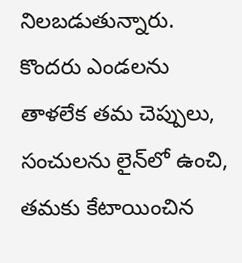నిలబడుతున్నారు. కొందరు ఎండలను తాళలేక తమ చెప్పులు, సంచులను లైన్‌లో ఉంచి, తమకు కేటాయించిన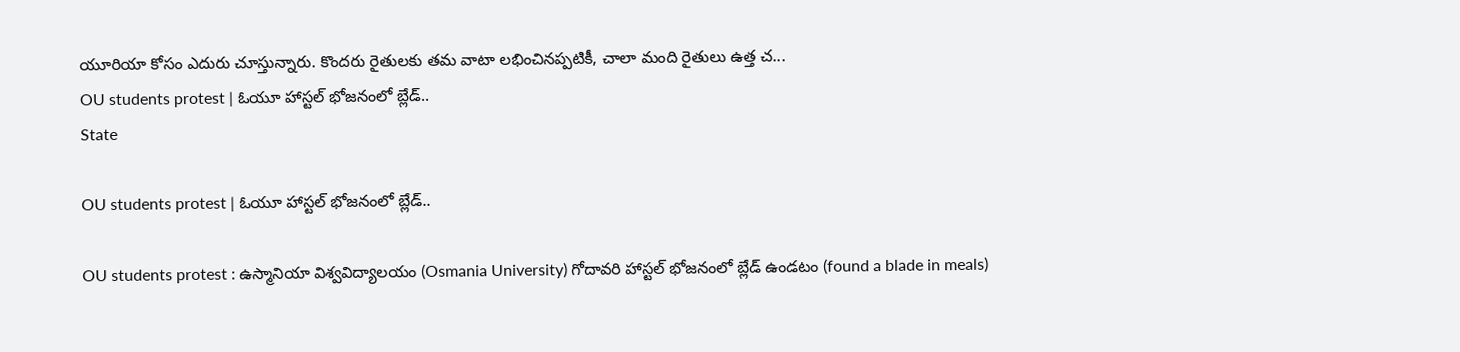యూరియా కోసం ఎదురు చూస్తున్నారు. కొందరు రైతులకు తమ వాటా లభించినప్పటికీ, చాలా మంది రైతులు ఉత్త చ...
OU students protest | ఓయూ హాస్ట‌ల్ భోజ‌నంలో బ్లేడ్‌..
State

OU students protest | ఓయూ హాస్ట‌ల్ భోజ‌నంలో బ్లేడ్‌..

OU students protest : ఉస్మానియా విశ్వవిద్యాలయం (Osmania University) గోదావరి హాస్టల్ భోజ‌నంలో బ్లేడ్ ఉండ‌టం (found a blade in meals)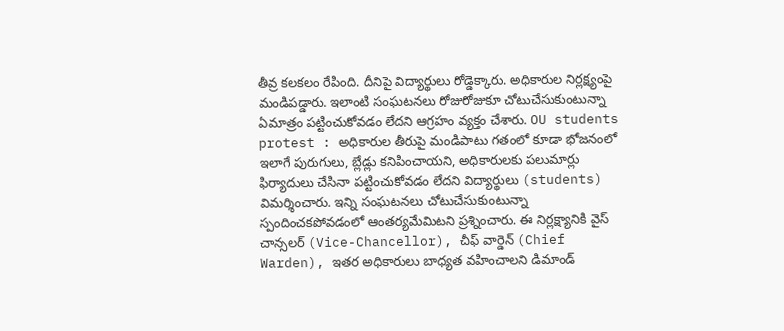తీవ్ర క‌ల‌క‌లం రేపింది. దీనిపై విద్యార్థులు రోడ్డెక్కారు. అధికారుల నిర్ల‌క్ష్యంపై మండిపడ్డారు. ఇలాంటి సంఘ‌ట‌న‌లు రోజురోజుకూ చోటుచేసుకుంటున్నా ఏమాత్రం ప‌ట్టించుకోవ‌డం లేద‌ని ఆగ్ర‌హం వ్య‌క్తం చేశారు. OU students protest : అధికారుల తీరుపై మండిపాటు గతంలో కూడా భోజనంలో ఇలాగే పురుగులు, బ్లేడ్లు క‌నిపించాయ‌ని, అధికారులకు ప‌లుమార్లు ఫిర్యాదులు చేసినా ప‌ట్టించుకోవ‌డం లేద‌ని విద్యార్థులు (students) విమ‌ర్శించారు. ఇన్ని సంఘ‌ట‌న‌లు చోటుచేసుకుంటున్నా స్పందించ‌క‌పోవడంలో ఆంత‌ర్య‌మేమిట‌ని ప్ర‌శ్నించారు. ఈ నిర్లక్ష్యానికి వైస్ చాన్స‌ల‌ర్ (Vice-Chancellor), చీఫ్ వార్డెన్ (Chief Warden), ఇత‌ర అధికారులు బాధ్యత వహించాల‌ని డిమాండ్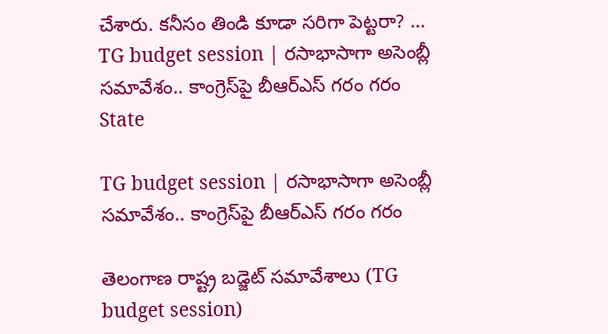చేశారు. క‌నీసం తిండి కూడా స‌రిగా పెట్ట‌రా? ...
TG budget session | ర‌సాభాసాగా అసెంబ్లీ స‌మావేశం.. కాంగ్రెస్‌పై బీఆర్ఎస్ గ‌రం గ‌రం
State

TG budget session | ర‌సాభాసాగా అసెంబ్లీ స‌మావేశం.. కాంగ్రెస్‌పై బీఆర్ఎస్ గ‌రం గ‌రం

తెలంగాణ రాష్ట్ర బడ్జెట్ సమావేశాలు (TG budget session)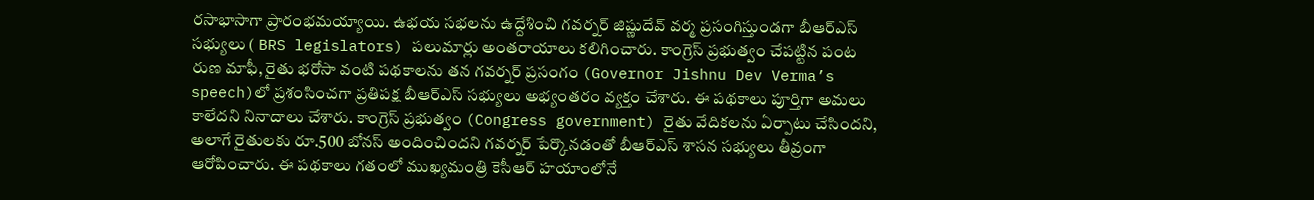ర‌సాభాసాగా ప్రారంభ‌మ‌య్యాయి. ఉభయ స‌భ‌ల‌ను ఉద్దేశించి గ‌వ‌ర్న‌ర్ జిష్ణుదేవ్ వ‌ర్మ ప్ర‌సంగిస్తుండ‌గా బీఆర్ఎస్ స‌భ్యులు ( BRS legislators) ప‌లుమార్లు అంత‌రాయాలు క‌లిగించారు. కాంగ్రెస్ ప్రభుత్వం చేపట్టిన పంట రుణ మాఫీ, రైతు భరోసా వంటి పథకాలను త‌న గవర్నర్ ప్ర‌సంగం (Governor Jishnu Dev Verma’s speech)లో ప్రశంసించగా ప్రతిపక్ష బీఆర్ఎస్ సభ్యులు అభ్యంత‌రం వ్య‌క్తం చేశారు. ఈ ప‌థ‌కాలు పూర్తిగా అమ‌లు కాలేద‌ని నినాదాలు చేశారు. కాంగ్రెస్ ప్రభుత్వం (Congress government) రైతు వేదికలను ఏర్పాటు చేసిందని, అలాగే రైతులకు రూ.500 బోనస్ అందించిందని గ‌వ‌ర్న‌ర్ పేర్కొన‌డంతో బీఆర్ఎస్ శాస‌న స‌భ్యులు తీవ్రంగా ఆరోపించారు. ఈ ప‌థ‌కాలు గతంలో ముఖ్యమంత్రి కెసీఆర్ హయాంలోనే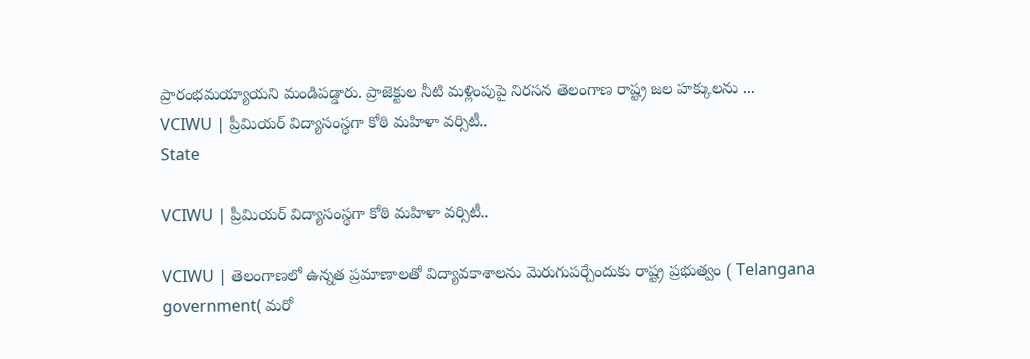ప్రారంభమయ్యాయని మండిప‌డ్డారు. ప్రాజెక్టుల నీటి మ‌ళ్లింపుపై నిర‌స‌న‌ తెలంగాణ రాష్ట్ర జల హక్కులను ...
VCIWU | ప్రీమియర్ విద్యాసంస్థగా కోఠి మ‌హిళా వ‌ర్సిటీ..
State

VCIWU | ప్రీమియర్ విద్యాసంస్థగా కోఠి మ‌హిళా వ‌ర్సిటీ..

VCIWU | తెలంగాణ‌లో ఉన్న‌త ప్ర‌మాణాల‌తో విద్యావ‌కాశాల‌ను మెరుగుప‌ర్చేందుకు రాష్ట్ర ప్ర‌భుత్వం ( Telangana government( మ‌రో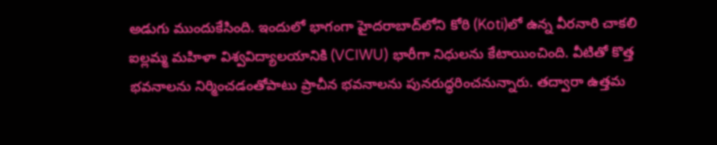అడుగు ముందుకేసింది. ఇందులో భాగంగా హైదరాబాద్‌లోని కోఠి (Koti)లో ఉన్న వీరనారి చాకలి ఐల్లమ్మ మహిళా విశ్వవిద్యాలయానికి (VCIWU) భారీగా నిధులను కేటాయించింది. వీటితో కొత్త భవనాలను నిర్మించ‌డంతోపాటు ప్రాచీన భవనాలను పునరుద్ధరించనున్నారు. త‌ద్వారా ఉత్త‌మ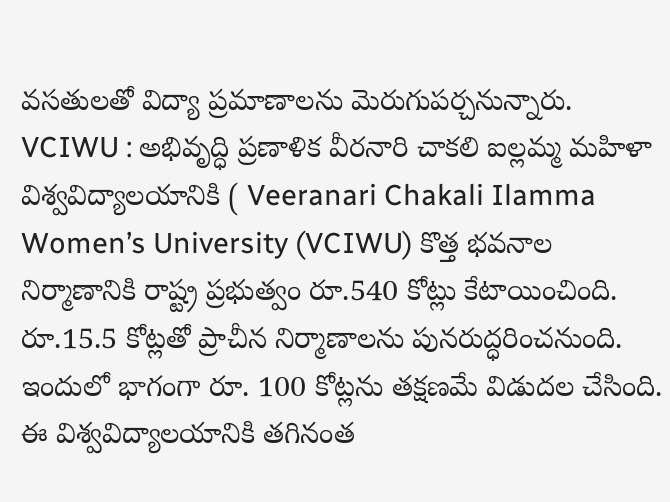వ‌స‌తుల‌తో విద్యా ప్ర‌మాణాల‌ను మెరుగుప‌ర్చ‌నున్నారు. VCIWU : అభివృద్ధి ప్రణాళిక వీరనారి చాకలి ఐల్లమ్మ మహిళా విశ్వవిద్యాలయానికి ( Veeranari Chakali Ilamma Women’s University (VCIWU) కొత్త భవనాల నిర్మాణానికి రాష్ట్ర ప్ర‌భుత్వం రూ.540 కోట్లు కేటాయించింది. రూ.15.5 కోట్ల‌తో ప్రాచీన నిర్మాణాలను పున‌రుద్ధ‌రించ‌నుంది. ఇందులో భాగంగా రూ. 100 కోట్ల‌ను త‌క్ష‌ణ‌మే విడుద‌ల చేసింది. ఈ విశ్వవిద్యాలయానికి తగినంత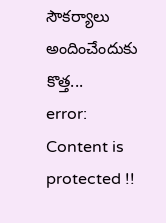సౌకర్యాలు అందించేందుకు కొత్త...
error: Content is protected !!